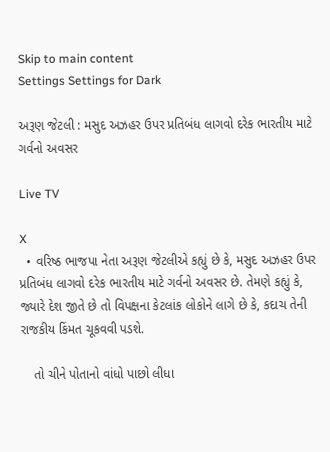Skip to main content
Settings Settings for Dark

અરૂણ જેટલી : મસુદ અઝહર ઉપર પ્રતિબંધ લાગવો દરેક ભારતીય માટે ગર્વનો અવસર

Live TV

X
  • વરિષ્ઠ ભાજપા નેતા અરૂણ જેટલીએ કહ્યું છે કે, મસુદ અઝહર ઉપર પ્રતિબંધ લાગવો દરેક ભારતીય માટે ગર્વનો અવસર છે. તેમણે કહ્યું કે, જ્યારે દેશ જીતે છે તો વિપક્ષના કેટલાંક લોકોને લાગે છે કે, કદાચ તેની રાજકીય કિંમત ચૂકવવી પડશે.

    તો ચીને પોતાનો વાંધો પાછો લીધા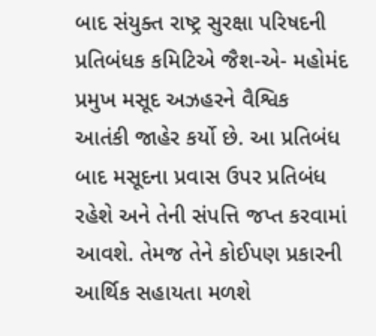બાદ સંયુક્ત રાષ્ટ્ર સુરક્ષા પરિષદની પ્રતિબંધક કમિટિએ જૈશ-એ- મહોમંદ પ્રમુખ મસૂદ અઝહરને વૈશ્વિક આતંકી જાહેર કર્યો છે. આ પ્રતિબંધ બાદ મસૂદના પ્રવાસ ઉપર પ્રતિબંધ રહેશે અને તેની સંપત્તિ જપ્ત કરવામાં આવશે. તેમજ તેને કોઈપણ પ્રકારની આર્થિક સહાયતા મળશે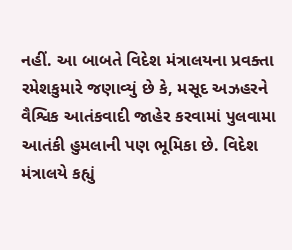નહીં. આ બાબતે વિદેશ મંત્રાલયના પ્રવક્તા રમેશકુમારે જણાવ્યું છે કે, મસૂદ અઝહરને વૈશ્વિક આતંકવાદી જાહેર કરવામાં પુલવામા આતંકી હુમલાની પણ ભૂમિકા છે. વિદેશ મંત્રાલયે કહ્યું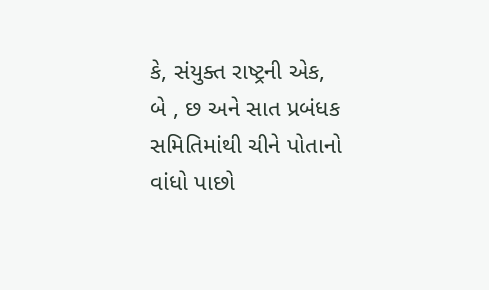કે, સંયુક્ત રાષ્ટ્રની એક, બે , છ અને સાત પ્રબંધક સમિતિમાંથી ચીને પોતાનો વાંધો પાછો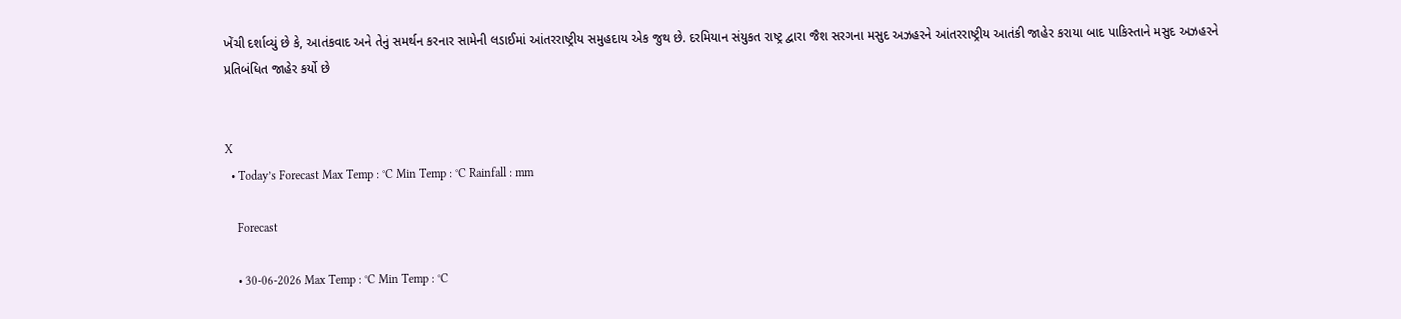ખેંચી દર્શાવ્યું છે કે, આતંકવાદ અને તેનું સમર્થન કરનાર સામેની લડાઈમાં આંતરરાષ્ટ્રીય સમુહદાય એક જુથ છે. દરમિયાન સંયુકત રાષ્ટ્ર દ્વારા જૈશ સરગના મસુદ અઝહરને આંતરરાષ્ટ્રીય આતંકી જાહેર કરાયા બાદ પાકિસ્તાને મસુદ અઝહરને પ્રતિબંધિત જાહેર કર્યો છે


X
  • Today’s Forecast Max Temp : °C Min Temp : °C Rainfall : mm

    Forecast

    • 30-06-2026 Max Temp : °C Min Temp : °C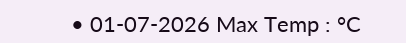• 01-07-2026 Max Temp : °C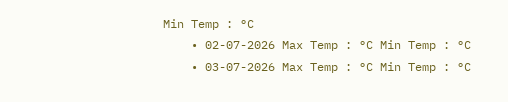Min Temp : °C
    • 02-07-2026 Max Temp : °C Min Temp : °C
    • 03-07-2026 Max Temp : °C Min Temp : °C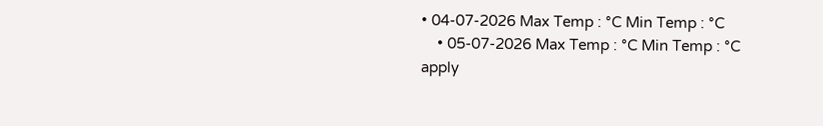• 04-07-2026 Max Temp : °C Min Temp : °C
    • 05-07-2026 Max Temp : °C Min Temp : °C
apply